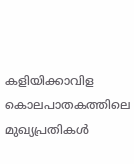കളിയിക്കാവിള കൊലപാതകത്തിലെ മുഖ്യപ്രതികള്‍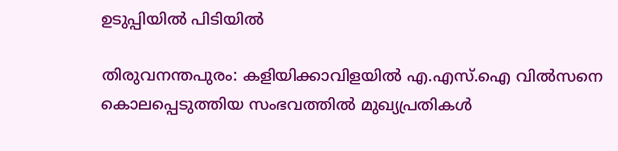ഉടുപ്പിയില്‍ പിടിയില്‍

തിരുവനന്തപുരം: കളിയിക്കാവിളയില്‍ എ.എസ്.ഐ വില്‍സനെ കൊലപ്പെടുത്തിയ സംഭവത്തില്‍ മുഖ്യപ്രതികള്‍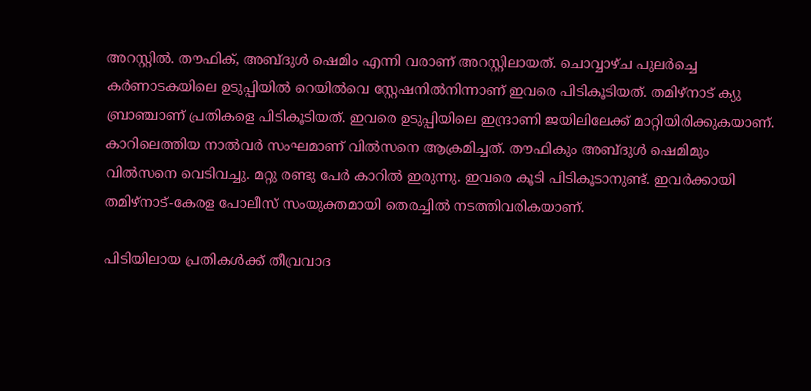അറസ്റ്റില്‍. തൗഫിക്, അബ്ദുള്‍ ഷെമിം എന്നി വരാണ് അറസ്റ്റിലായത്. ചൊവ്വാഴ്ച പുലര്‍ച്ചെ കര്‍ണാടകയിലെ ഉടുപ്പിയില്‍ റെയില്‍വെ സ്റ്റേഷനില്‍നിന്നാണ് ഇവരെ പിടികൂടിയത്. തമിഴ്‌നാട് ക്യു ബ്രാഞ്ചാണ് പ്രതികളെ പിടികൂടിയത്. ഇവരെ ഉടുപ്പിയിലെ ഇന്ദ്രാണി ജയിലിലേക്ക് മാറ്റിയിരിക്കുകയാണ്.
കാറിലെത്തിയ നാല്‍വര്‍ സംഘമാണ് വില്‍സനെ ആക്രമിച്ചത്. തൗഫികും അബ്ദുള്‍ ഷെമിമും വില്‍സനെ വെടിവച്ചു. മറ്റു രണ്ടു പേര്‍ കാറില്‍ ഇരുന്നു. ഇവരെ കൂടി പിടികൂടാനുണ്ട്. ഇവര്‍ക്കായി തമിഴ്‌നാട്-കേരള പോലീസ് സംയുക്തമായി തെരച്ചില്‍ നടത്തിവരികയാണ്.

പിടിയിലായ പ്രതികള്‍ക്ക് തീവ്രവാദ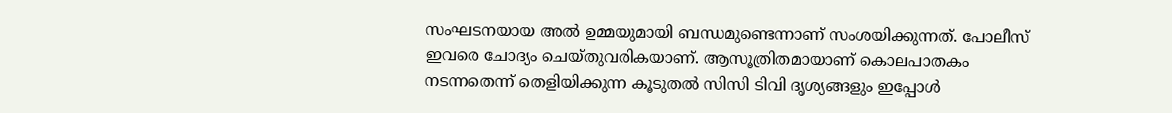സംഘടനയായ അല്‍ ഉമ്മയുമായി ബന്ധമുണ്ടെന്നാണ് സംശയിക്കുന്നത്. പോലീസ് ഇവരെ ചോദ്യം ചെയ്തുവരികയാണ്. ആസൂത്രിതമായാണ് കൊലപാതകം നടന്നതെന്ന് തെളിയിക്കുന്ന കൂടുതല്‍ സിസി ടിവി ദൃശ്യങ്ങളും ഇപ്പോള്‍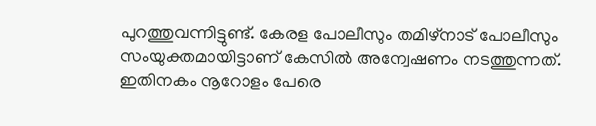പുറത്തുവന്നിട്ടുണ്ട്. കേരള പോലീസും തമിഴ്‌നാട് പോലീസും സംയുക്തമായിട്ടാണ് കേസില്‍ അന്വേഷണം നടത്തുന്നത്. ഇതിനകം നൂറോളം പേരെ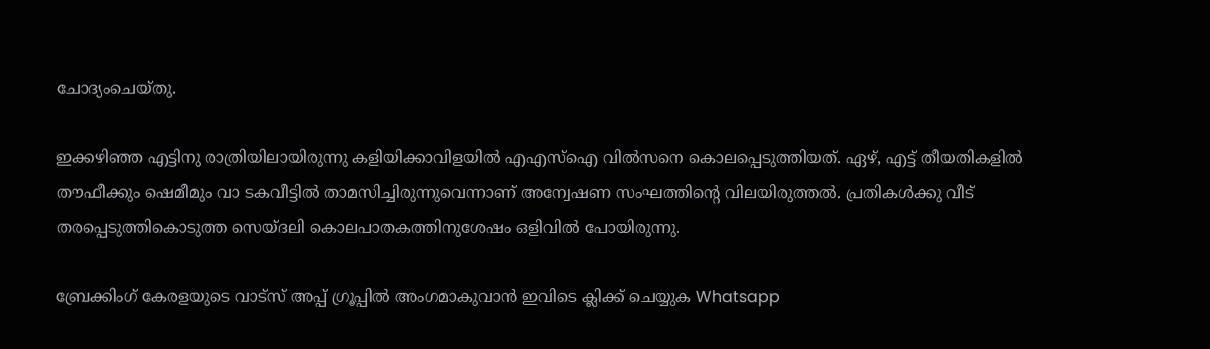ചോദ്യംചെയ്തു.

ഇക്കഴിഞ്ഞ എട്ടിനു രാത്രിയിലായിരുന്നു കളിയിക്കാവിളയില്‍ എഎസ്ഐ വില്‍സനെ കൊലപ്പെടുത്തിയത്. ഏഴ്, എട്ട് തീയതികളില്‍ തൗഫീക്കും ഷെമീമും വാ ടകവീട്ടില്‍ താമസിച്ചിരുന്നുവെന്നാണ് അന്വേഷണ സംഘത്തിന്റെ വിലയിരുത്തല്‍. പ്രതികള്‍ക്കു വീട് തരപ്പെടുത്തികൊടുത്ത സെയ്ദലി കൊലപാതകത്തിനുശേഷം ഒളിവില്‍ പോയിരുന്നു.

ബ്രേക്കിംഗ് കേരളയുടെ വാട്സ് അപ്പ് ഗ്രൂപ്പിൽ അംഗമാകുവാൻ ഇവിടെ ക്ലിക്ക് ചെയ്യുക Whatsapp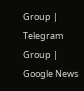Group | Telegram Group | Google News